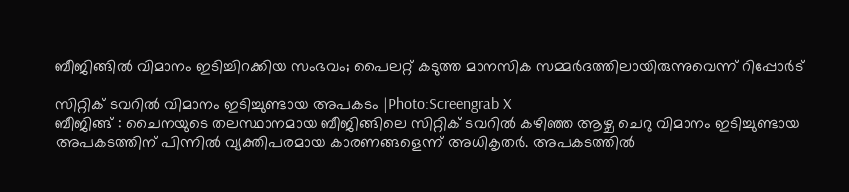ബീജിങ്ങിൽ വിമാനം ഇടിച്ചിറക്കിയ സംഭവം; പൈലറ്റ് കടുത്ത മാനസിക സമ്മർദത്തിലായിരുന്നുവെന്ന് റിപ്പോർട്

സിറ്റിക് ടവറിൽ വിമാനം ഇടിച്ചുണ്ടായ അപകടം |Photo:Screengrab X
ബീജിങ്ങ് : ചൈനയുടെ തലസ്ഥാനമായ ബീജിങ്ങിലെ സിറ്റിക് ടവറിൽ കഴിഞ്ഞ ആഴ്ച ചെറു വിമാനം ഇടിച്ചുണ്ടായ അപകടത്തിന് പിന്നിൽ വ്യക്തിപരമായ കാരണങ്ങളെന്ന് അധികൃതർ. അപകടത്തിൽ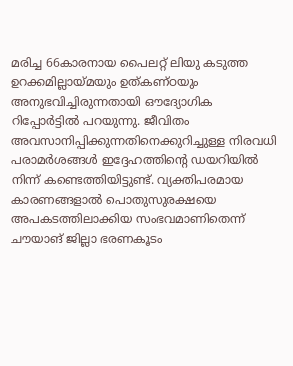മരിച്ച 66കാരനായ പൈലറ്റ് ലിയു കടുത്ത ഉറക്കമില്ലായ്മയും ഉത്കണ്ഠയും അനുഭവിച്ചിരുന്നതായി ഔദ്യോഗിക റിപ്പോർട്ടിൽ പറയുന്നു. ജീവിതം അവസാനിപ്പിക്കുന്നതിനെക്കുറിച്ചുള്ള നിരവധി പരാമർശങ്ങൾ ഇദ്ദേഹത്തിന്റെ ഡയറിയിൽ നിന്ന് കണ്ടെത്തിയിട്ടുണ്ട്. വ്യക്തിപരമായ കാരണങ്ങളാൽ പൊതുസുരക്ഷയെ അപകടത്തിലാക്കിയ സംഭവമാണിതെന്ന് ചൗയാങ് ജില്ലാ ഭരണകൂടം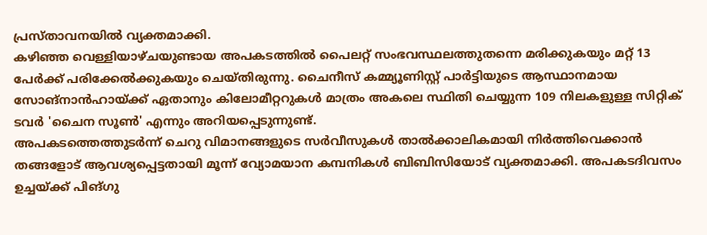പ്രസ്താവനയിൽ വ്യക്തമാക്കി.
കഴിഞ്ഞ വെള്ളിയാഴ്ചയുണ്ടായ അപകടത്തിൽ പൈലറ്റ് സംഭവസ്ഥലത്തുതന്നെ മരിക്കുകയും മറ്റ് 13 പേർക്ക് പരിക്കേൽക്കുകയും ചെയ്തിരുന്നു. ചൈനീസ് കമ്മ്യൂണിസ്റ്റ് പാർട്ടിയുടെ ആസ്ഥാനമായ സോങ്നാൻഹായ്ക്ക് ഏതാനും കിലോമീറ്ററുകൾ മാത്രം അകലെ സ്ഥിതി ചെയ്യുന്ന 109 നിലകളുള്ള സിറ്റിക് ടവർ 'ചൈന സൂൺ' എന്നും അറിയപ്പെടുന്നുണ്ട്.
അപകടത്തെത്തുടർന്ന് ചെറു വിമാനങ്ങളുടെ സർവീസുകൾ താൽക്കാലികമായി നിർത്തിവെക്കാൻ തങ്ങളോട് ആവശ്യപ്പെട്ടതായി മൂന്ന് വ്യോമയാന കമ്പനികൾ ബിബിസിയോട് വ്യക്തമാക്കി. അപകടദിവസം ഉച്ചയ്ക്ക് പിങ്ഗു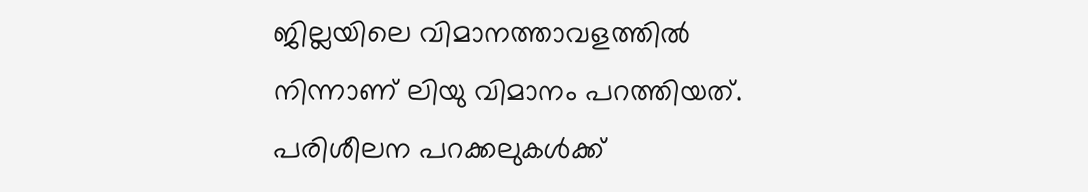ജില്ലയിലെ വിമാനത്താവളത്തിൽ നിന്നാണ് ലിയു വിമാനം പറത്തിയത്. പരിശീലന പറക്കലുകൾക്ക്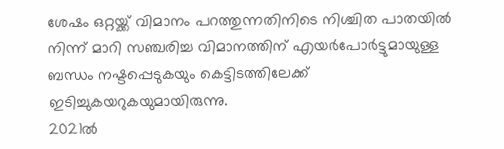ശേഷം ഒറ്റയ്ക്ക് വിമാനം പറത്തുന്നതിനിടെ നിശ്ചിത പാതയിൽ നിന്ന് മാറി സഞ്ചരിച്ച വിമാനത്തിന് എയർപോർട്ടുമായുള്ള ബന്ധം നഷ്ടപ്പെടുകയും കെട്ടിടത്തിലേക്ക് ഇടിച്ചുകയറുകയുമായിരുന്നു.
2021ൽ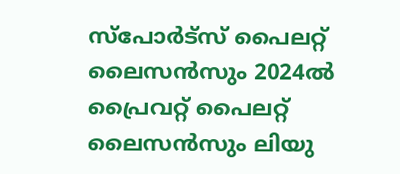സ്പോർട്സ് പൈലറ്റ് ലൈസൻസും 2024ൽ പ്രൈവറ്റ് പൈലറ്റ് ലൈസൻസും ലിയു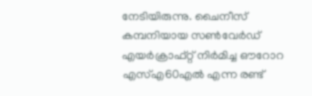നേടിയിരുന്നു. ചൈനീസ് കമ്പനിയായ സൺവേർഡ് എയർക്രാഫ്റ്റ് നിർമിച്ച ഔറോറ എസ്എ60എൽ എന്ന രണ്ട്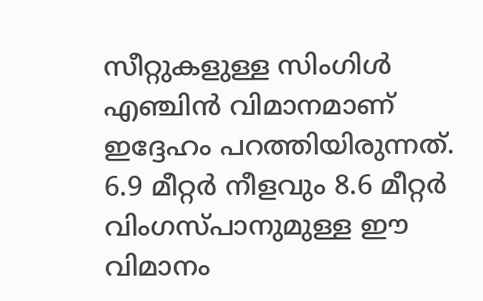സീറ്റുകളുള്ള സിംഗിൾ എഞ്ചിൻ വിമാനമാണ് ഇദ്ദേഹം പറത്തിയിരുന്നത്. 6.9 മീറ്റർ നീളവും 8.6 മീറ്റർ വിംഗസ്പാനുമുള്ള ഈ വിമാനം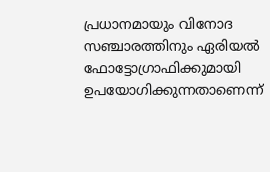പ്രധാനമായും വിനോദ സഞ്ചാരത്തിനും ഏരിയൽ ഫോട്ടോഗ്രാഫിക്കുമായി ഉപയോഗിക്കുന്നതാണെന്ന്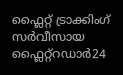ഫ്ലൈറ്റ് ട്രാക്കിംഗ് സർവീസായ ഫ്ലൈറ്റ്റഡാർ24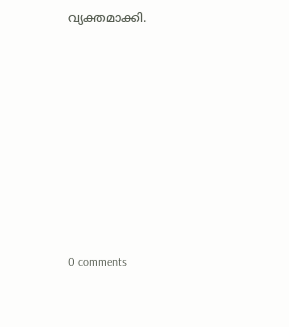വ്യക്തമാക്കി.










0 comments